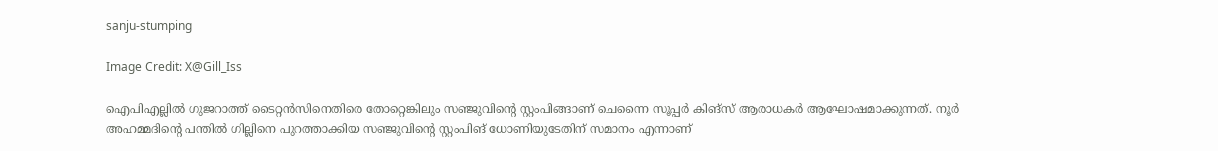sanju-stumping

Image Credit: X@Gill_Iss

ഐപിഎല്ലില്‍ ഗുജറാത്ത് ടൈറ്റന്‍സിനെതിരെ തോറ്റെങ്കിലും സഞ്ജുവിന്‍റെ സ്റ്റംപിങ്ങാണ് ചെന്നൈ സൂപ്പര്‍ കിങ്സ് ആരാധകര്‍ ആഘോഷമാക്കുന്നത്. നൂര്‍ അഹമ്മദിന്‍റെ പന്തില്‍ ഗില്ലിനെ പുറത്താക്കിയ സഞ്ജുവിന്‍റെ സ്റ്റംപിങ് ധോണിയുടേതിന് സമാനം എന്നാണ്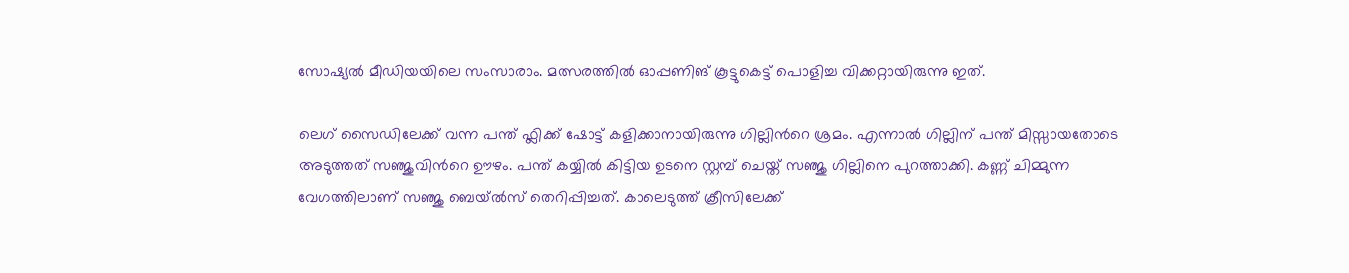സോഷ്യല്‍ മീഡിയയിലെ സംസാരാം. മത്സരത്തില്‍ ഓപ്പണിങ് കൂട്ടുകെട്ട് പൊളിച്ച വിക്കറ്റായിരുന്നു ഇത്.

ലെഗ് സൈഡിലേക്ക് വന്ന പന്ത് ഫ്ലിക്ക് ഷോട്ട് കളിക്കാനായിരുന്നു ഗില്ലിന്‍റെ ശ്രമം. എന്നാല്‍ ഗില്ലിന് പന്ത് മിസ്സായതോടെ അടുത്തത് സഞ്ജുവിന്‍റെ ഊഴം. പന്ത് കയ്യില്‍ കിട്ടിയ ഉടനെ സ്റ്റമ്പ് ചെയ്ത് സഞ്ജു ഗില്ലിനെ പുറത്താക്കി. കണ്ണ് ചിമ്മുന്ന വേഗത്തിലാണ് സഞ്ജു ബെയ്ൽസ് തെറിപ്പിച്ചത്. കാലെടുത്ത് ക്രീസിലേക്ക്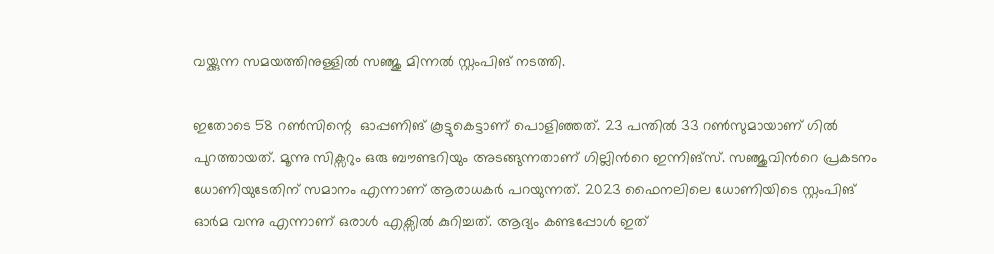വയ്ക്കുന്ന സമയത്തിനുള്ളില്‍ സഞ്ജു മിന്നല്‍ സ്റ്റംപിങ് നടത്തി.

ഇതോടെ 58 റണ്‍സിന്റെ  ഓപ്പണിങ് കൂട്ടുകെട്ടാണ് പൊളിഞ്ഞത്. 23 പന്തില്‍ 33 റണ്‍സുമായാണ് ഗില്‍ പുറത്തായത്. മൂന്നു സിക്സറും ഒരു ബൗണ്ടറിയും അടങ്ങുന്നതാണ് ഗില്ലിന്‍റെ ഇന്നിങ്സ്. സഞ്ജുവിന്‍റെ പ്രകടനം ധോണിയുടേതിന് സമാനം എന്നാണ് ആരാധകര്‍ പറയുന്നത്. 2023 ഫൈനലിലെ ധോണിയിടെ സ്റ്റംപിങ് ഓര്‍മ വന്നു എന്നാണ് ഒരാള്‍ എക്സില്‍ കുറിച്ചത്. ആദ്യം കണ്ടപ്പോള്‍ ഇത്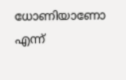ധോണിയാണോ എന്ന്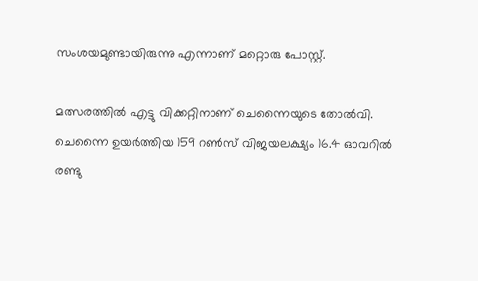സംശയമുണ്ടായിരുന്നു എന്നാണ് മറ്റൊരു പോസ്റ്റ്.

മത്സരത്തില്‍ എട്ടു വിക്കറ്റിനാണ് ചെന്നൈയുടെ തോല്‍വി. ചെന്നൈ ഉയർത്തിയ 159 റൺസ് വിജയലക്ഷ്യം 16.4 ഓവറിൽ രണ്ടു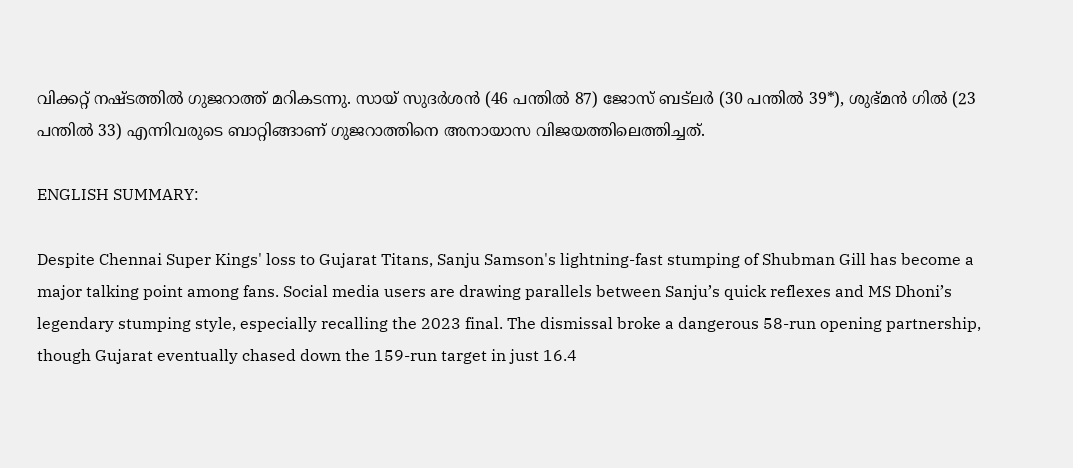വിക്കറ്റ് നഷ്ടത്തിൽ ഗുജറാത്ത് മറികടന്നു. സായ് സുദർശൻ (46 പന്തിൽ 87) ജോസ് ബട്‌ലർ (30 പന്തിൽ 39*), ശുഭ്മൻ ഗിൽ (23 പന്തിൽ 33) എന്നിവരുടെ ബാറ്റിങ്ങാണ് ഗുജറാത്തിനെ അനായാസ വിജയത്തിലെത്തിച്ചത്.

ENGLISH SUMMARY:

Despite Chennai Super Kings' loss to Gujarat Titans, Sanju Samson's lightning-fast stumping of Shubman Gill has become a major talking point among fans. Social media users are drawing parallels between Sanju’s quick reflexes and MS Dhoni’s legendary stumping style, especially recalling the 2023 final. The dismissal broke a dangerous 58-run opening partnership, though Gujarat eventually chased down the 159-run target in just 16.4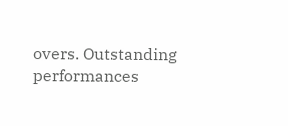overs. Outstanding performances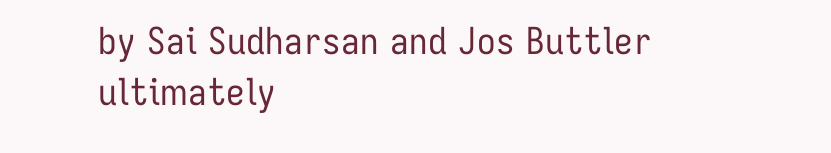by Sai Sudharsan and Jos Buttler ultimately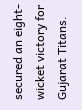secured an eight-wicket victory for Gujarat Titans.